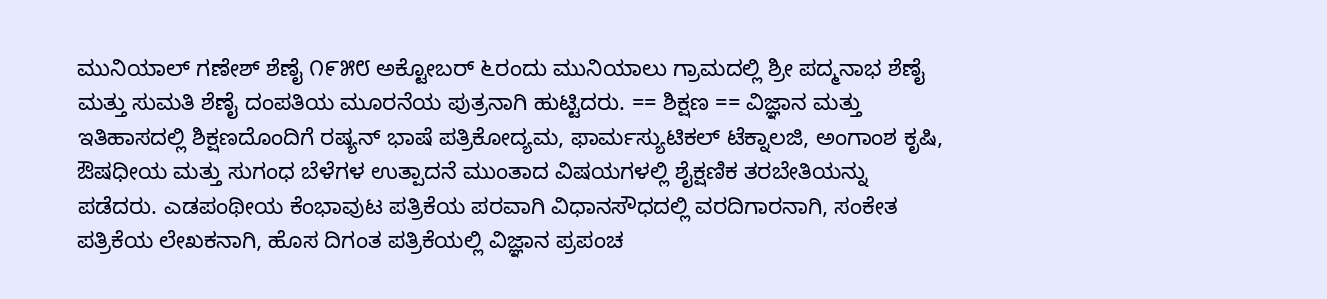ಮುನಿಯಾಲ್ ಗಣೇಶ್ ಶೆಣೈ ೧೯೫೮ ಅಕ್ಟೋಬರ್ ೬ರಂದು ಮುನಿಯಾಲು ಗ್ರಾಮದಲ್ಲಿ ಶ್ರೀ ಪದ್ಮನಾಭ ಶೆಣೈ ಮತ್ತು ಸುಮತಿ ಶೆಣೈ ದಂಪತಿಯ ಮೂರನೆಯ ಪುತ್ರನಾಗಿ ಹುಟ್ಟಿದರು. == ಶಿಕ್ಷಣ == ವಿಜ್ಞಾನ ಮತ್ತು ಇತಿಹಾಸದಲ್ಲಿ ಶಿಕ್ಷಣದೊಂದಿಗೆ ರಷ್ಯನ್ ಭಾಷೆ ಪತ್ರಿಕೋದ್ಯಮ, ಫಾರ್ಮಸ್ಯುಟಿಕಲ್ ಟೆಕ್ನಾಲಜಿ, ಅಂಗಾಂಶ ಕೃಷಿ, ಔಷಧೀಯ ಮತ್ತು ಸುಗಂಧ ಬೆಳೆಗಳ ಉತ್ಪಾದನೆ ಮುಂತಾದ ವಿಷಯಗಳಲ್ಲಿ ಶೈಕ್ಷಣಿಕ ತರಬೇತಿಯನ್ನು ಪಡೆದರು. ಎಡಪಂಥೀಯ ಕೆಂಭಾವುಟ ಪತ್ರಿಕೆಯ ಪರವಾಗಿ ವಿಧಾನಸೌಧದಲ್ಲಿ ವರದಿಗಾರನಾಗಿ, ಸಂಕೇತ ಪತ್ರಿಕೆಯ ಲೇಖಕನಾಗಿ, ಹೊಸ ದಿಗಂತ ಪತ್ರಿಕೆಯಲ್ಲಿ ವಿಜ್ಞಾನ ಪ್ರಪಂಚ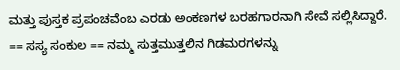ಮತ್ತು ಪುಸ್ತಕ ಪ್ರಪಂಚವೆಂಬ ಎರಡು ಅಂಕಣಗಳ ಬರಹಗಾರನಾಗಿ ಸೇವೆ ಸಲ್ಲಿಸಿದ್ದಾರೆ. == ಸಸ್ಯ ಸಂಕುಲ == ನಮ್ಮ ಸುತ್ತಮುತ್ತಲಿನ ಗಿಡಮರಗಳನ್ನು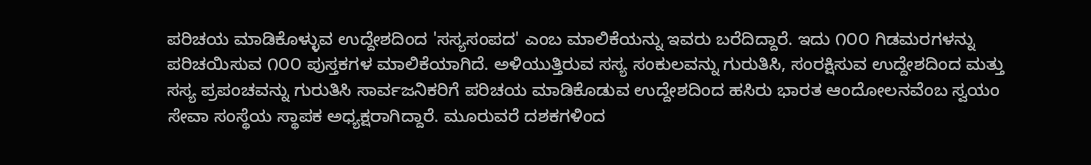ಪರಿಚಯ ಮಾಡಿಕೊಳ್ಳುವ ಉದ್ದೇಶದಿಂದ 'ಸಸ್ಯಸಂಪದ' ಎಂಬ ಮಾಲಿಕೆಯನ್ನು ಇವರು ಬರೆದಿದ್ದಾರೆ. ಇದು ೧೦೦ ಗಿಡಮರಗಳನ್ನು ಪರಿಚಯಿಸುವ ೧೦೦ ಪುಸ್ತಕಗಳ ಮಾಲಿಕೆಯಾಗಿದೆ. ಅಳಿಯುತ್ತಿರುವ ಸಸ್ಯ ಸಂಕುಲವನ್ನು ಗುರುತಿಸಿ, ಸಂರಕ್ಷಿಸುವ ಉದ್ದೇಶದಿಂದ ಮತ್ತು ಸಸ್ಯ ಪ್ರಪಂಚವನ್ನು ಗುರುತಿಸಿ ಸಾರ್ವಜನಿಕರಿಗೆ ಪರಿಚಯ ಮಾಡಿಕೊಡುವ ಉದ್ದೇಶದಿಂದ ಹಸಿರು ಭಾರತ ಆಂದೋಲನವೆಂಬ ಸ್ವಯಂ ಸೇವಾ ಸಂಸ್ಥೆಯ ಸ್ಥಾಪಕ ಅಧ್ಯಕ್ಷರಾಗಿದ್ದಾರೆ. ಮೂರುವರೆ ದಶಕಗಳಿಂದ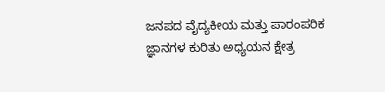ಜನಪದ ವೈದ್ಯಕೀಯ ಮತ್ತು ಪಾರಂಪರಿಕ ಜ್ಞಾನಗಳ ಕುರಿತು ಅಧ್ಯಯನ ಕ್ಷೇತ್ರ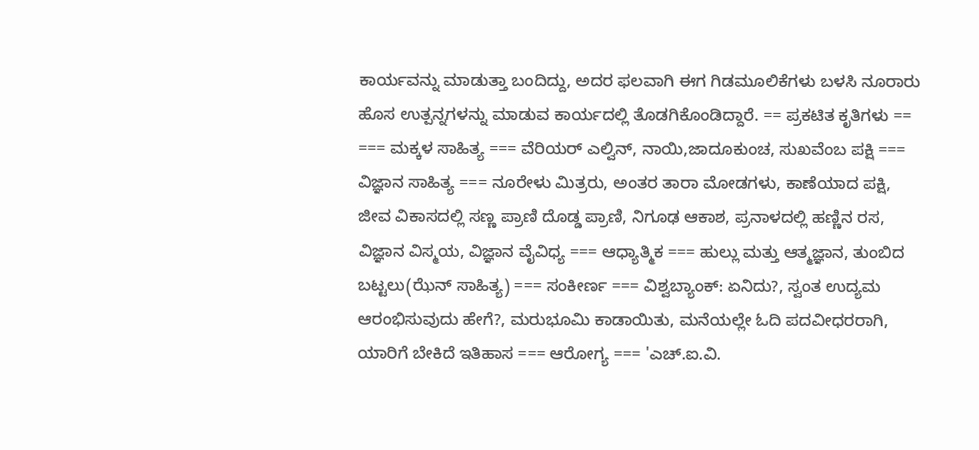ಕಾರ್ಯವನ್ನು ಮಾಡುತ್ತಾ ಬಂದಿದ್ದು, ಅದರ ಫಲವಾಗಿ ಈಗ ಗಿಡಮೂಲಿಕೆಗಳು ಬಳಸಿ ನೂರಾರು ಹೊಸ ಉತ್ಪನ್ನಗಳನ್ನು ಮಾಡುವ ಕಾರ್ಯದಲ್ಲಿ ತೊಡಗಿಕೊಂಡಿದ್ದಾರೆ. == ಪ್ರಕಟಿತ ಕೃತಿಗಳು == === ಮಕ್ಕಳ ಸಾಹಿತ್ಯ === ವೆರಿಯರ್ ಎಲ್ವಿನ್, ನಾಯಿ,ಜಾದೂಕುಂಚ, ಸುಖವೆಂಬ ಪಕ್ಷಿ === ವಿಜ್ಞಾನ ಸಾಹಿತ್ಯ === ನೂರೇಳು ಮಿತ್ರರು, ಅಂತರ ತಾರಾ ಮೋಡಗಳು, ಕಾಣೆಯಾದ ಪಕ್ಷಿ, ಜೀವ ವಿಕಾಸದಲ್ಲಿ ಸಣ್ಣ ಪ್ರಾಣಿ ದೊಡ್ಡ ಪ್ರಾಣಿ, ನಿಗೂಢ ಆಕಾಶ, ಪ್ರನಾಳದಲ್ಲಿ ಹಣ್ಣಿನ ರಸ, ವಿಜ್ಞಾನ ವಿಸ್ಮಯ, ವಿಜ್ಞಾನ ವೈವಿಧ್ಯ === ಆಧ್ಯಾತ್ಮಿಕ === ಹುಲ್ಲು ಮತ್ತು ಆತ್ಮಜ್ಞಾನ, ತುಂಬಿದ ಬಟ್ಟಲು(ಝೆನ್ ಸಾಹಿತ್ಯ) === ಸಂಕೀರ್ಣ === ವಿಶ್ವಬ್ಯಾಂಕ್: ಏನಿದು?, ಸ್ವಂತ ಉದ್ಯಮ ಆರಂಭಿಸುವುದು ಹೇಗೆ?, ಮರುಭೂಮಿ ಕಾಡಾಯಿತು, ಮನೆಯಲ್ಲೇ ಓದಿ ಪದವೀಧರರಾಗಿ, ಯಾರಿಗೆ ಬೇಕಿದೆ ಇತಿಹಾಸ === ಆರೋಗ್ಯ === 'ಎಚ್.ಐ.ವಿ.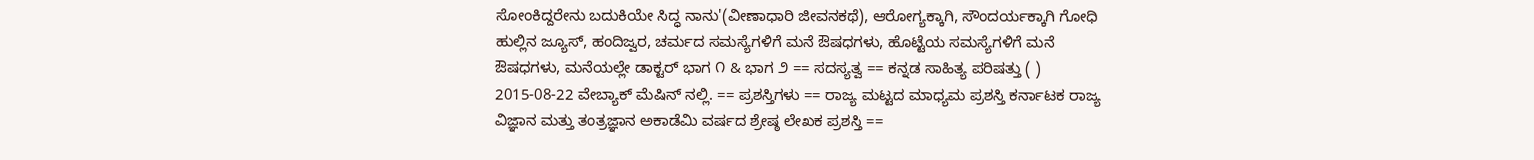ಸೋಂಕಿದ್ದರೇನು ಬದುಕಿಯೇ ಸಿದ್ಧ ನಾನು'(ವೀಣಾಧಾರಿ ಜೀವನಕಥೆ), ಆರೋಗ್ಯಕ್ಕಾಗಿ, ಸೌಂದರ್ಯಕ್ಕಾಗಿ ಗೋಧಿ ಹುಲ್ಲಿನ ಜ್ಯೂಸ್, ಹಂದಿಜ್ವರ, ಚರ್ಮದ ಸಮಸ್ಯೆಗಳಿಗೆ ಮನೆ ಔಷಧಗಳು, ಹೊಟ್ಟೆಯ ಸಮಸ್ಯೆಗಳಿಗೆ ಮನೆ ಔಷಧಗಳು, ಮನೆಯಲ್ಲೇ ಡಾಕ್ಟರ್ ಭಾಗ ೧ & ಭಾಗ ೨ == ಸದಸ್ಯತ್ವ == ಕನ್ನಡ ಸಾಹಿತ್ಯ ಪರಿಷತ್ತು ( ) 2015-08-22 ವೇಬ್ಯಾಕ್ ಮೆಷಿನ್ ನಲ್ಲಿ. == ಪ್ರಶಸ್ತಿಗಳು == ರಾಜ್ಯ ಮಟ್ಟದ ಮಾಧ್ಯಮ ಪ್ರಶಸ್ತಿ ಕರ್ನಾಟಕ ರಾಜ್ಯ ವಿಜ್ಞಾನ ಮತ್ತು ತಂತ್ರಜ್ಞಾನ ಅಕಾಡೆಮಿ ವರ್ಷದ ಶ್ರೇಷ್ಠ ಲೇಖಕ ಪ್ರಶಸ್ತಿ ==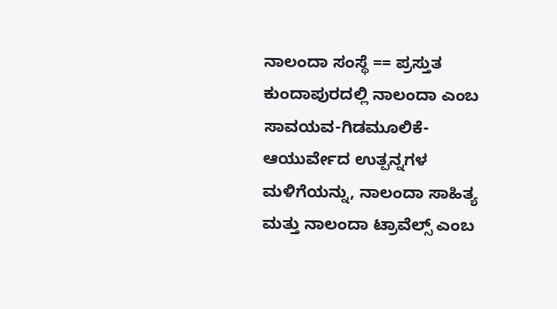ನಾಲಂದಾ ಸಂಸ್ಥೆ == ಪ್ರಸ್ತುತ ಕುಂದಾಪುರದಲ್ಲಿ ನಾಲಂದಾ ಎಂಬ ಸಾವಯವ-ಗಿಡಮೂಲಿಕೆ-ಆಯುರ್ವೇದ ಉತ್ಪನ್ನಗಳ ಮಳಿಗೆಯನ್ನು, ನಾಲಂದಾ ಸಾಹಿತ್ಯ ಮತ್ತು ನಾಲಂದಾ ಟ್ರಾವೆಲ್ಸ್ ಎಂಬ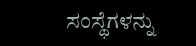ಸಂಸ್ಥೆಗಳನ್ನು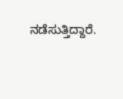ನಡೆಸುತ್ತಿದ್ದಾರೆ.